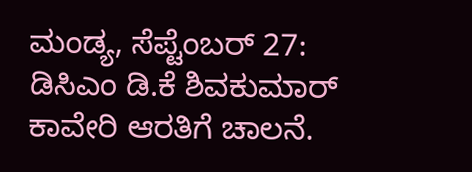ಮಂಡ್ಯ, ಸೆಪ್ಟೆಂಬರ್ 27: ಡಿಸಿಎಂ ಡಿ.ಕೆ ಶಿವಕುಮಾರ್ ಕಾವೇರಿ ಆರತಿಗೆ ಚಾಲನೆ.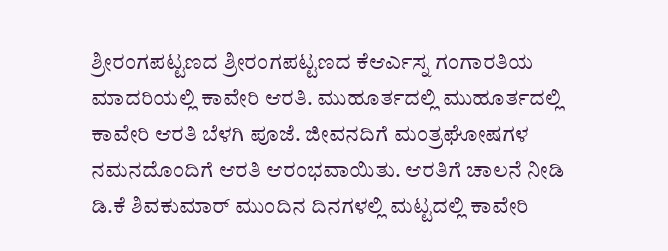ಶ್ರೀರಂಗಪಟ್ಟಣದ ಶ್ರೀರಂಗಪಟ್ಟಣದ ಕೆಆರ್ಎಸ್ನ ಗಂಗಾರತಿಯ ಮಾದರಿಯಲ್ಲಿ ಕಾವೇರಿ ಆರತಿ. ಮುಹೂರ್ತದಲ್ಲಿ ಮುಹೂರ್ತದಲ್ಲಿ ಕಾವೇರಿ ಆರತಿ ಬೆಳಗಿ ಪೂಜೆ. ಜೀವನದಿಗೆ ಮಂತ್ರಘೋಷಗಳ ನಮನದೊಂದಿಗೆ ಆರತಿ ಆರಂಭವಾಯಿತು. ಆರತಿಗೆ ಚಾಲನೆ ನೀಡಿ ಡಿ.ಕೆ ಶಿವಕುಮಾರ್ ಮುಂದಿನ ದಿನಗಳಲ್ಲಿ ಮಟ್ಟದಲ್ಲಿ ಕಾವೇರಿ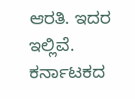ಆರತಿ. ಇದರ ಇಲ್ಲಿವೆ.
ಕರ್ನಾಟಕದ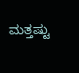ಮತ್ತಷ್ಟು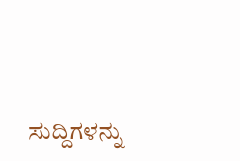ಸುದ್ದಿಗಳನ್ನು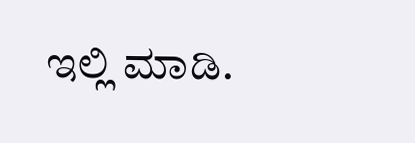ಇಲ್ಲಿ ಮಾಡಿ.